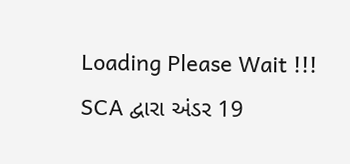Loading Please Wait !!!
SCA દ્વારા અંડર 19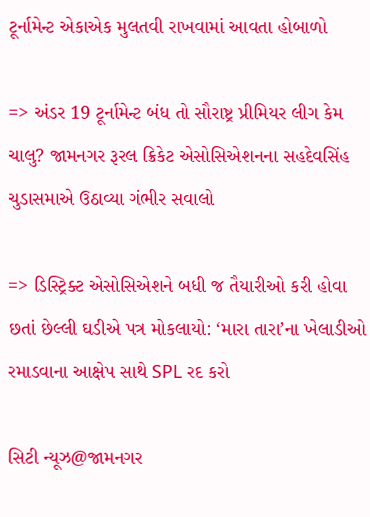ટૂર્નામેન્ટ એકાએક મુલતવી રાખવામાં આવતા હોબાળો

=> અંડર 19 ટૂર્નામેન્ટ બંધ તો સૌરાષ્ટ્ર પ્રીમિયર લીગ કેમ ચાલુ? જામનગર રૂરલ ક્રિકેટ એસોસિએશનના સહદેવસિંહ ચુડાસમાએ ઉઠાવ્યા ગંભીર સવાલો

=> ડિસ્ટ્રિક્ટ એસોસિએશને બધી જ તૈયારીઓ કરી હોવા છતાં છેલ્લી ઘડીએ પત્ર મોકલાયો: ‘મારા તારા’ના ખેલાડીઓ રમાડવાના આક્ષેપ સાથે SPL રદ કરો

સિટી ન્યૂઝ@જામનગર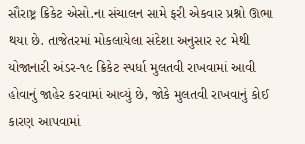સૌરાષ્ટ્ર ક્રિકેટ એસો.ના સંચાલન સામે ફરી એકવાર પ્રશ્નો ઊભા થયા છે. તાજેતરમાં મોકલાયેલા સંદેશા અનુસાર ૨૮ મેથી યોજાનારી અંડર-૧૯ ક્રિકેટ સ્પર્ધા મુલતવી રાખવામાં આવી હોવાનું જાહેર કરવામાં આવ્યું છે, જોકે મુલતવી રાખવાનું કોઈ કારણ આપવામાં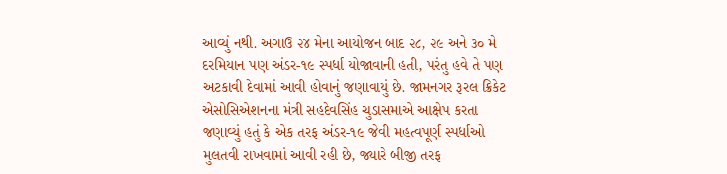આવ્યું નથી. અગાઉ ૨૪ મેના આયોજન બાદ ૨૮, ૨૯ અને ૩૦ મે દરમિયાન પણ અંડર-૧૯ સ્પર્ધા યોજાવાની હતી, પરંતુ હવે તે પણ અટકાવી દેવામાં આવી હોવાનું જણાવાયું છે. જામનગર રૂરલ ક્રિકેટ એસોસિએશનના મંત્રી સહદેવસિંહ ચુડાસમાએ આક્ષેપ કરતા જણાવ્યું હતું કે એક તરફ અંડર-૧૯ જેવી મહત્વપૂર્ણ સ્પર્ધાઓ મુલતવી રાખવામાં આવી રહી છે, જ્યારે બીજી તરફ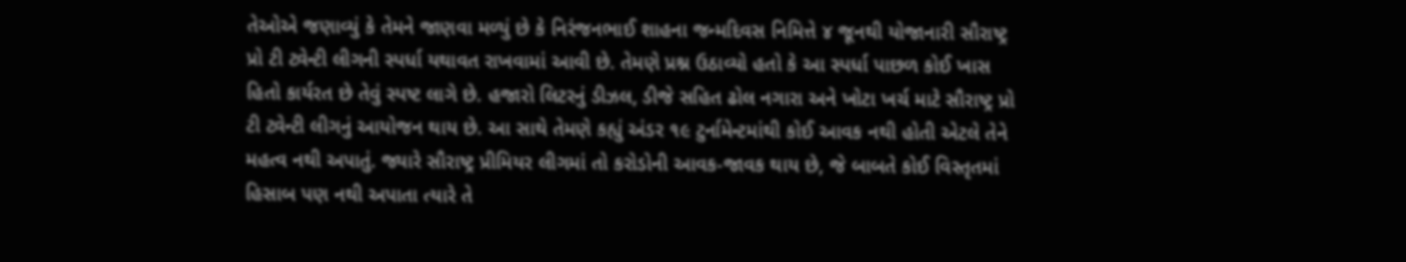તેઓએ જણાવ્યું કે તેમને જાણવા મળ્યું છે કે નિરંજનભાઈ શાહના જન્મદિવસ નિમિત્તે ૪ જૂનથી યોજાનારી સૌરાષ્ટ્ર પ્રો ટી ટ્વેન્ટી લીગની સ્પર્ધા યથાવત રાખવામાં આવી છે. તેમણે પ્રશ્ન ઉઠાવ્યો હતો કે આ સ્પર્ધા પાછળ કોઈ ખાસ હિતો કાર્યરત છે તેવું સ્પષ્ટ લાગે છે. હજારો લિટરનું ડીઝલ, ડીજે સહિત ઢોલ નગારા અને ખોટા ખર્ચ માટે સૌરાષ્ટ્ર પ્રો ટી ટ્વેન્ટી લીગનું આયોજન થાય છે. આ સાથે તેમણે કહ્યું અંડર ૧૯ ટુર્નામેન્ટમાંથી કોઈ આવક નથી હોતી એટલે તેને મહત્વ નથી અપાતું. જ્યારે સૌરાષ્ટ્ર પ્રીમિયર લીગમાં તો કરોડોની આવક-જાવક થાય છે, જે બાબતે કોઈ વિસ્તૃતમાં હિસાબ પણ નથી અપાતા ત્યારે તે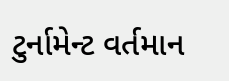ટુર્નામેન્ટ વર્તમાન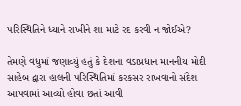પરિસ્થિતિને ધ્યાને રાખીને શા માટે રદ કરવી ન જોઈએ?

તેમણે વધુમાં જણાવ્યું હતું કે દેશના વડાપ્રધાન માનનીય મોદી સાહેબ દ્વારા હાલની પરિસ્થિતિમાં કરકસર રાખવાનો સંદેશ આપવામાં આવ્યો હોવા છતાં આવી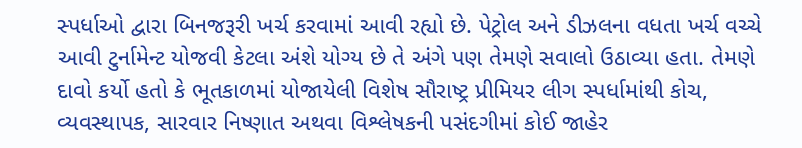સ્પર્ધાઓ દ્વારા બિનજરૂરી ખર્ચ કરવામાં આવી રહ્યો છે. પેટ્રોલ અને ડીઝલના વધતા ખર્ચ વચ્ચે આવી ટુર્નામેન્ટ યોજવી કેટલા અંશે યોગ્ય છે તે અંગે પણ તેમણે સવાલો ઉઠાવ્યા હતા. તેમણે દાવો કર્યો હતો કે ભૂતકાળમાં યોજાયેલી વિશેષ સૌરાષ્ટ્ર પ્રીમિયર લીગ સ્પર્ધામાંથી કોચ, વ્યવસ્થાપક, સારવાર નિષ્ણાત અથવા વિશ્લેષકની પસંદગીમાં કોઈ જાહેર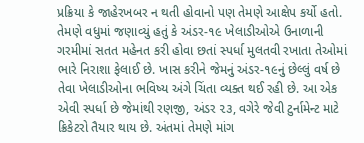પ્રક્રિયા કે જાહેરખબર ન થતી હોવાનો પણ તેમણે આક્ષેપ કર્યો હતો. તેમણે વધુમાં જણાવ્યું હતું કે અંડર-૧૯ ખેલાડીઓએ ઉનાળાની ગરમીમાં સતત મહેનત કરી હોવા છતાં સ્પર્ધા મુલતવી રખાતા તેઓમાં ભારે નિરાશા ફેલાઈ છે. ખાસ કરીને જેમનું અંડર-૧૯નું છેલ્લું વર્ષ છે તેવા ખેલાડીઓના ભવિષ્ય અંગે ચિંતા વ્યક્ત થઈ રહી છે. આ એક એવી સ્પર્ધા છે જેમાંથી રણજી, અંડર ૨૩, વગેરે જેવી ટુર્નામેન્ટ માટે ક્રિકેટરો તૈયાર થાય છે. અંતમાં તેમણે માંગ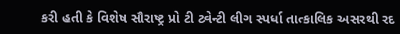કરી હતી કે વિશેષ સૌરાષ્ટ્ર પ્રો ટી ટ્વેન્ટી લીગ સ્પર્ધા તાત્કાલિક અસરથી રદ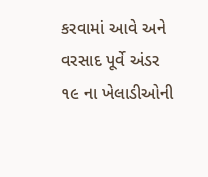કરવામાં આવે અને વરસાદ પૂર્વે અંડર ૧૯ ના ખેલાડીઓની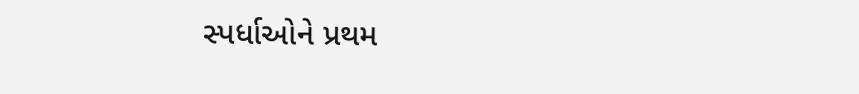સ્પર્ધાઓને પ્રથમ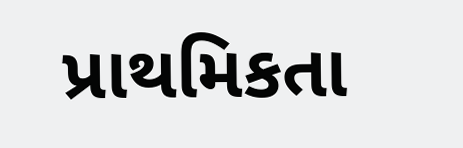પ્રાથમિકતા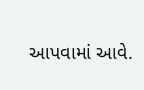આપવામાં આવે.